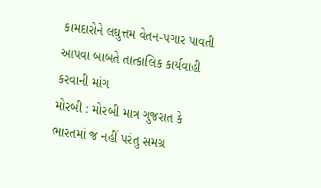કામદારોને લઘુત્તમ વેતન-પગાર પાવતી આપવા બાબતે તાત્કાલિક કાર્યવાહી કરવાની માંગ
મોરબી : મોરબી માત્ર ગુજરાત કે ભારતમાં જ નહીં પરંતુ સમગ્ર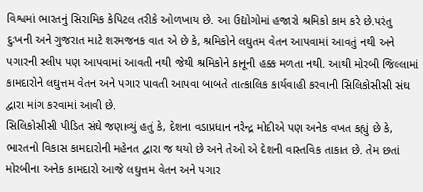વિશ્વમાં ભારતનું સિરામિક કેપિટલ તરીકે ઓળખાય છે. આ ઉદ્યોગોમાં હજારો શ્રમિકો કામ કરે છે.પરંતુ દુઃખની અને ગુજરાત માટે શરમજનક વાત એ છે કે, શ્રમિકોને લઘુતમ વેતન આપવામાં આવતું નથી અને પગારની સ્લીપ પણ આપવામાં આવતી નથી જેથી શ્રમિકોને કાનૂની હક્ક મળતા નથી. આથી મોરબી જિલ્લામાં કામદારોને લઘુત્તમ વેતન અને પગાર પાવતી આપવા બાબતે તાત્કાલિક કાર્યવાહી કરવાની સિલિકોસીસી સંઘ દ્વારા માંગ કરવામાં આવી છે.
સિલિકોસીસી પીડિત સંઘે જણાવ્યું હતું કે, દેશના વડાપ્રધાન નરેન્દ્ર મોદીએ પણ અનેક વખત કહ્યું છે કે, ભારતનો વિકાસ કામદારોની મહેનત દ્વારા જ થયો છે અને તેઓ એ દેશની વાસ્તવિક તાકાત છે. તેમ છતાં મોરબીના અનેક કામદારો આજે લઘુત્તમ વેતન અને પગાર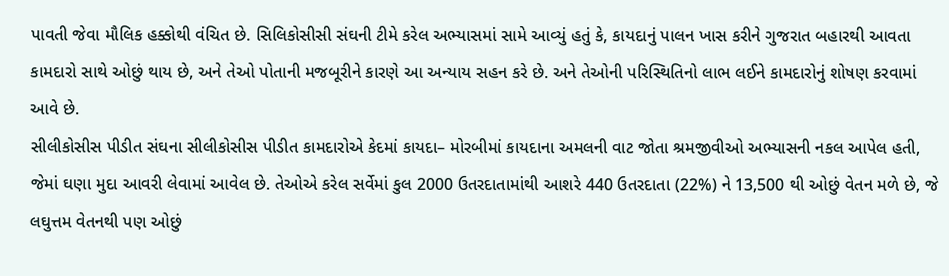પાવતી જેવા મૌલિક હક્કોથી વંચિત છે. સિલિકોસીસી સંઘની ટીમે કરેલ અભ્યાસમાં સામે આવ્યું હતું કે, કાયદાનું પાલન ખાસ કરીને ગુજરાત બહારથી આવતા કામદારો સાથે ઓછું થાય છે, અને તેઓ પોતાની મજબૂરીને કારણે આ અન્યાય સહન કરે છે. અને તેઓની પરિસ્થિતિનો લાભ લઈને કામદારોનું શોષણ કરવામાં આવે છે.
સીલીકોસીસ પીડીત સંઘના સીલીકોસીસ પીડીત કામદારોએ કેદમાં કાયદા– મોરબીમાં કાયદાના અમલની વાટ જોતા શ્રમજીવીઓ અભ્યાસની નકલ આપેલ હતી, જેમાં ઘણા મુદા આવરી લેવામાં આવેલ છે. તેઓએ કરેલ સર્વેમાં કુલ 2000 ઉતરદાતામાંથી આશરે 440 ઉતરદાતા (22%) ને 13,500 થી ઓછું વેતન મળે છે, જે લઘુત્તમ વેતનથી પણ ઓછું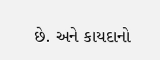છે. અને કાયદાનો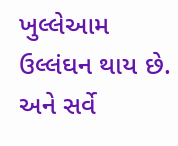ખુલ્લેઆમ ઉલ્લંઘન થાય છે. અને સર્વે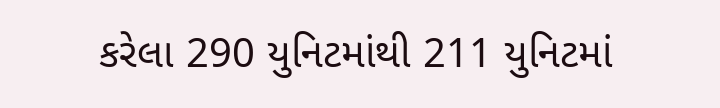કરેલા 290 યુનિટમાંથી 211 યુનિટમાં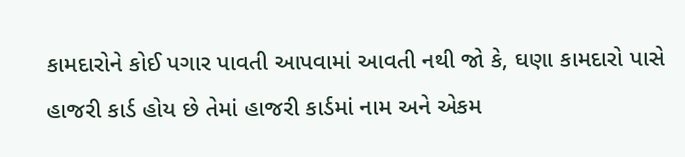કામદારોને કોઈ પગાર પાવતી આપવામાં આવતી નથી જો કે, ઘણા કામદારો પાસે હાજરી કાર્ડ હોય છે તેમાં હાજરી કાર્ડમાં નામ અને એકમ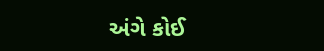અંગે કોઈ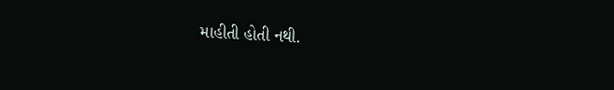માહીતી હોતી નથી.